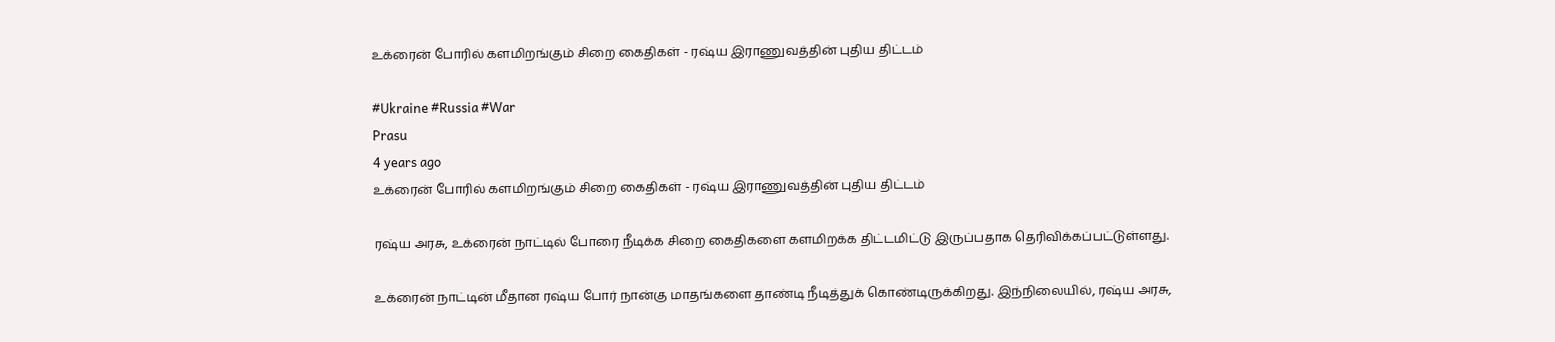உக்ரைன் போரில் களமிறங்கும் சிறை கைதிகள் - ரஷ்ய இராணுவத்தின் புதிய திட்டம்

#Ukraine #Russia #War
Prasu
4 years ago
உக்ரைன் போரில் களமிறங்கும் சிறை கைதிகள் - ரஷ்ய இராணுவத்தின் புதிய திட்டம்

ரஷ்ய அரசு, உக்ரைன் நாட்டில் போரை நீடிக்க சிறை கைதிகளை களமிறக்க திட்டமிட்டு இருப்பதாக தெரிவிக்கப்பட்டுள்ளது.

உக்ரைன் நாட்டின் மீதான ரஷ்ய போர் நான்கு மாதங்களை தாண்டி நீடித்துக் கொண்டிருக்கிறது. இந்நிலையில், ரஷ்ய அரசு,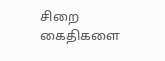சிறை கைதிகளை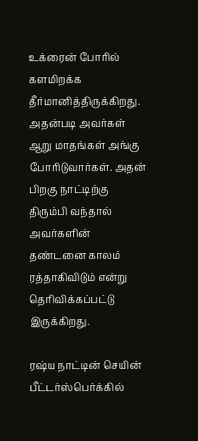உக்ரைன் போரில் களமிறக்க தீர்மானித்திருக்கிறது. அதன்படி அவர்கள் ஆறு மாதங்கள் அங்கு போரிடுவார்கள். அதன் பிறகு நாட்டிற்கு திரும்பி வந்தால் அவர்களின் தண்டனை காலம் ரத்தாகிவிடும் என்று தெரிவிக்கப்பட்டு இருக்கிறது.

ரஷ்ய நாட்டின் செயின் பீட்டர்ஸ்பெர்க்கில்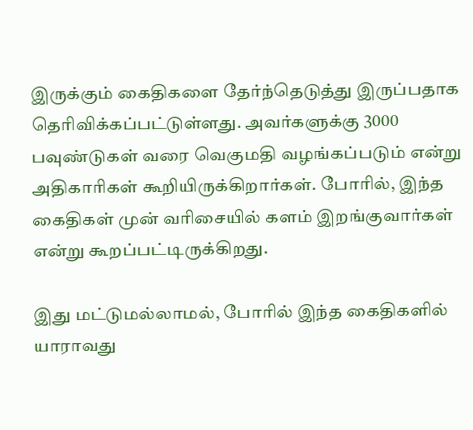இருக்கும் கைதிகளை தேர்ந்தெடுத்து இருப்பதாக தெரிவிக்கப்பட்டுள்ளது. அவர்களுக்கு 3000 பவுண்டுகள் வரை வெகுமதி வழங்கப்படும் என்று அதிகாரிகள் கூறியிருக்கிறார்கள். போரில், இந்த கைதிகள் முன் வரிசையில் களம் இறங்குவார்கள் என்று கூறப்பட்டிருக்கிறது.

இது மட்டுமல்லாமல், போரில் இந்த கைதிகளில் யாராவது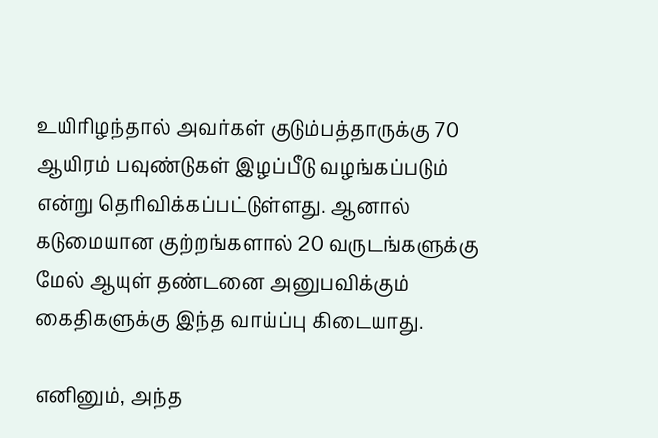உயிரிழந்தால் அவர்கள் குடும்பத்தாருக்கு 70 ஆயிரம் பவுண்டுகள் இழப்பீடு வழங்கப்படும் என்று தெரிவிக்கப்பட்டுள்ளது. ஆனால் கடுமையான குற்றங்களால் 20 வருடங்களுக்கு மேல் ஆயுள் தண்டனை அனுபவிக்கும் கைதிகளுக்கு இந்த வாய்ப்பு கிடையாது.

எனினும், அந்த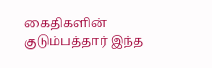கைதிகளின் குடும்பத்தார் இந்த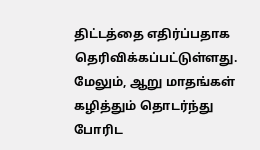திட்டத்தை எதிர்ப்பதாக தெரிவிக்கப்பட்டுள்ளது. மேலும், ஆறு மாதங்கள் கழித்தும் தொடர்ந்து போரிட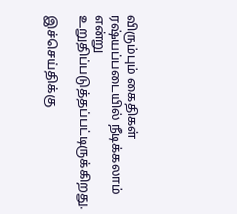விரும்பும் கைதிகள் ரஷ்யப்படையில் நீடிக்கலாம் என்று உறுதிப்படுத்தப்பட்டிருக்கிறது.

இச்செய்திக்கு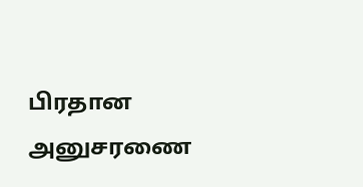பிரதான அனுசரணை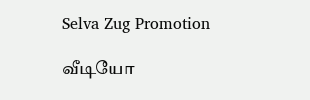Selva Zug Promotion

வீடியோ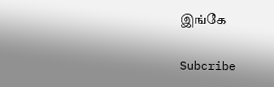இங்கே

Subcribe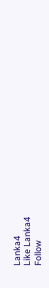Lanka4
Like Lanka4
Follow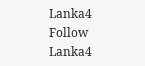Lanka4
Follow Lanka4